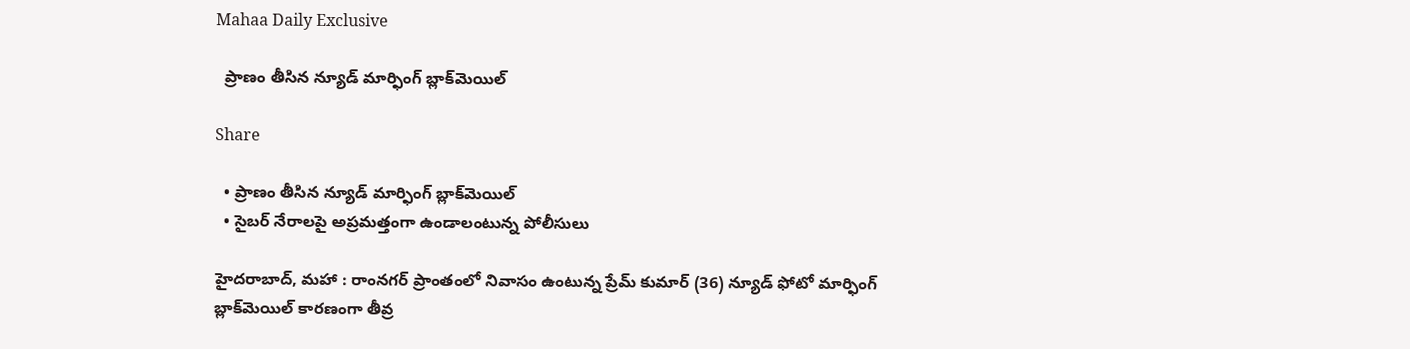Mahaa Daily Exclusive

  ప్రాణం తీసిన న్యూడ్ మార్ఫింగ్ బ్లాక్‌మెయిల్

Share

  • ప్రాణం తీసిన న్యూడ్ మార్ఫింగ్ బ్లాక్‌మెయిల్
  • సైబర్ నేరాలపై అప్రమత్తంగా ఉండాలంటున్న పోలీసులు

హైదరాబాద్, మహా : రాంనగర్ ప్రాంతంలో నివాసం ఉంటున్న ప్రేమ్ కుమార్ (36) న్యూడ్ ఫోటో మార్ఫింగ్ బ్లాక్‌మెయిల్ కారణంగా తీవ్ర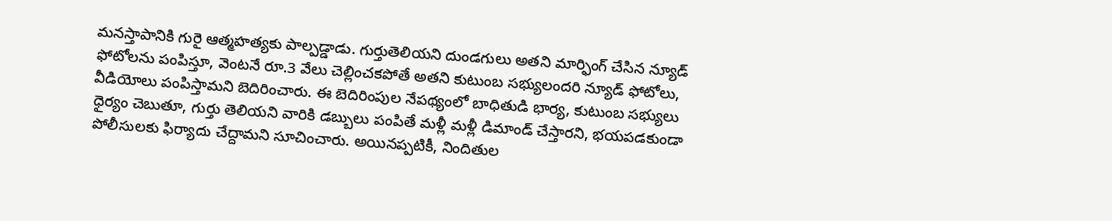మనస్తాపానికి గురై ఆత్మహత్యకు పాల్పడ్డాడు. గుర్తుతెలియని దుండగులు అతని మార్ఫింగ్ చేసిన న్యూడ్ ఫోటోలను పంపిస్తూ, వెంటనే రూ.3 వేలు చెల్లించకపోతే అతని కుటుంబ సభ్యులందరి న్యూడ్ ఫోటోలు, వీడియోలు పంపిస్తామని బెదిరించారు. ఈ బెదిరింపుల నేపథ్యంలో బాధితుడి భార్య, కుటుంబ సభ్యులు ధైర్యం చెబుతూ, గుర్తు తెలియని వారికి డబ్బులు పంపితే మళ్లీ మళ్లీ డిమాండ్ చేస్తారని, భయపడకుండా పోలీసులకు ఫిర్యాదు చేద్దామని సూచించారు. అయినప్పటికీ, నిందితుల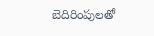బెదిరింపులతో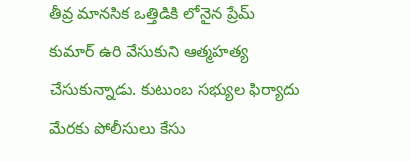తీవ్ర మానసిక ఒత్తిడికి లోనైన ప్రేమ్ కుమార్ ఉరి వేసుకుని ఆత్మహత్య చేసుకున్నాడు. కుటుంబ సభ్యుల ఫిర్యాదు మేరకు పోలీసులు కేసు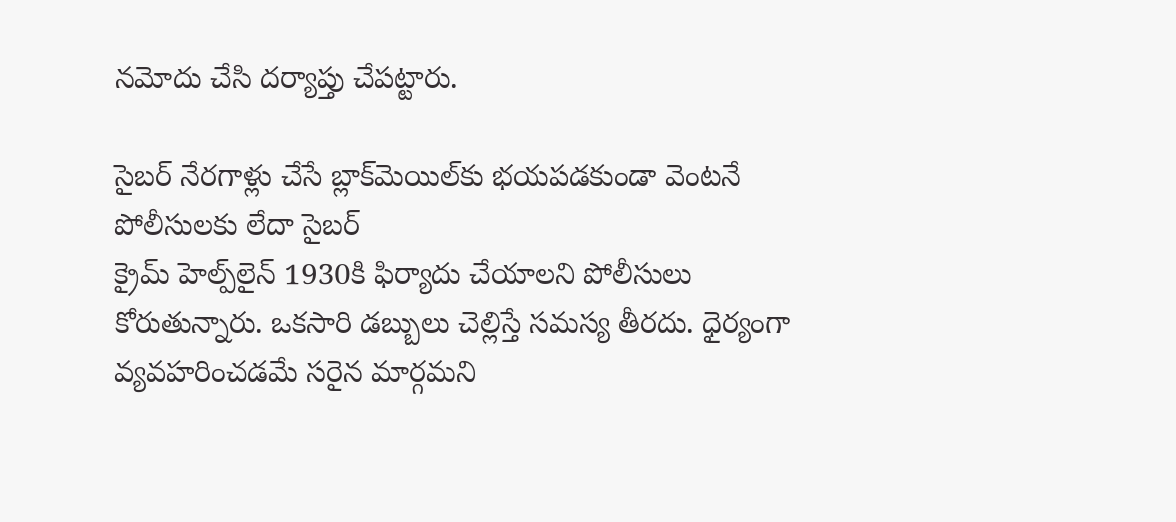నమోదు చేసి దర్యాప్తు చేపట్టారు.

సైబర్ నేరగాళ్లు చేసే బ్లాక్‌మెయిల్‌కు భయపడకుండా వెంటనే పోలీసులకు లేదా సైబర్
క్రైమ్ హెల్ప్‌లైన్ 1930కి ఫిర్యాదు చేయాలని పోలీసులు కోరుతున్నారు. ఒకసారి డబ్బులు చెల్లిస్తే సమస్య తీరదు. ధైర్యంగా వ్యవహరించడమే సరైన మార్గమని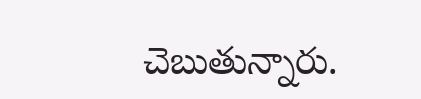చెబుతున్నారు.